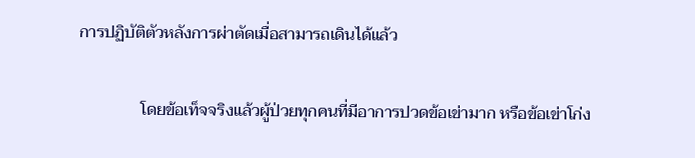การปฏิบัติตัวหลังการผ่าตัดเมื่อสามารถเดินได้แล้ว

               โดยข้อเท็จจริงแล้วผู้ป่วยทุกคนที่มีอาการปวดข้อเข่ามาก หรือข้อเข่าโก่ง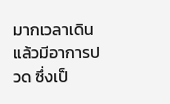มากเวลาเดินแล้วมีอาการปวด ซึ่งเป็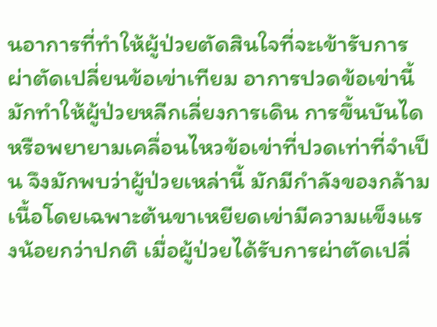นอาการที่ทำให้ผู้ป่วยตัดสินใจที่จะเข้ารับการผ่าตัดเปลี่ยนข้อเข่าเทียม อาการปวดข้อเข่านี้มักทำให้ผู้ป่วยหลีกเลี่ยงการเดิน การขึ้นบันได หรือพยายามเคลื่อนไหวข้อเข่าที่ปวดเท่าที่จำเป็น จึงมักพบว่าผู้ป่วยเหล่านี้ มักมีกำลังของกล้ามเนื้อโดยเฉพาะต้นขาเหยียดเข่ามีความแข็งแรงน้อยกว่าปกติ เมื่อผู้ป่วยได้รับการผ่าตัดเปลี่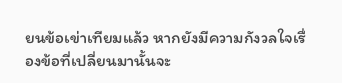ยนข้อเข่าเทียมแล้ว หากยังมีความกังวลใจเรื่องข้อที่เปลี่ยนมานั้นจะ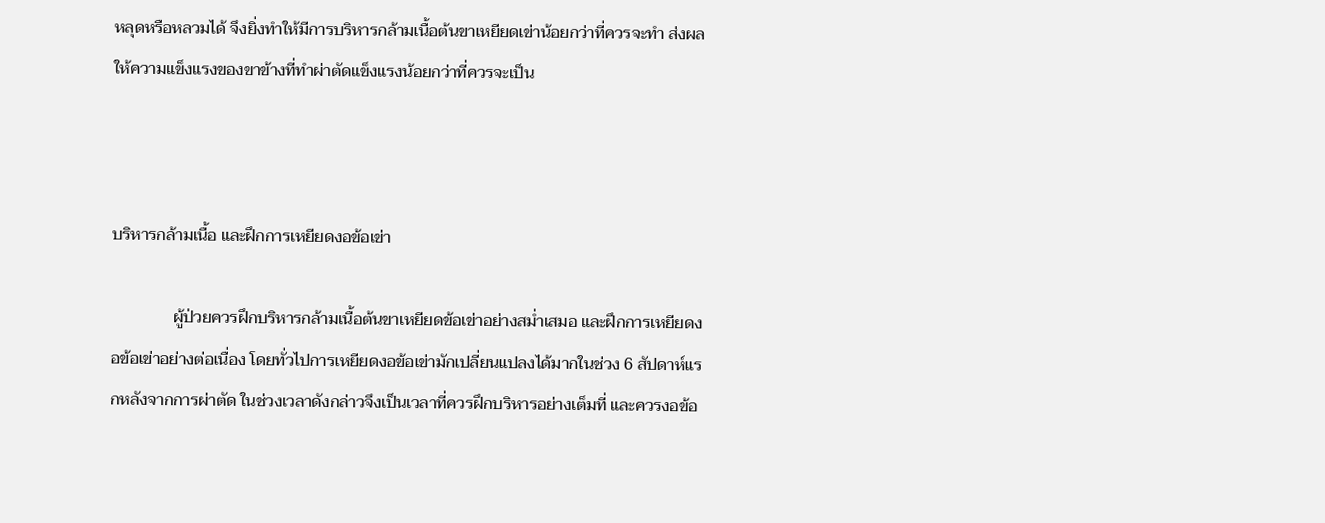หลุดหรือหลวมได้ จึงยิ่งทำให้มีการบริหารกล้ามเนื้อต้นขาเหยียดเข่าน้อยกว่าที่ควรจะทำ ส่งผลให้ความแข็งแรงของขาข้างที่ทำผ่าตัดแข็งแรงน้อยกว่าที่ควรจะเป็น



บริหารกล้ามเนื้อ และฝึกการเหยียดงอข้อเข่า

               ผู้ป่วยควรฝึกบริหารกล้ามเนื้อต้นขาเหยียดข้อเข่าอย่างสม่ำเสมอ และฝึกการเหยียดงอข้อเข่าอย่างต่อเนื่อง โดยทั่วไปการเหยียดงอข้อเข่ามักเปลี่ยนแปลงได้มากในช่วง 6 สัปดาห์แรกหลังจากการผ่าตัด ในช่วงเวลาดังกล่าวจึงเป็นเวลาที่ควรฝึกบริหารอย่างเต็มที่ และควรงอข้อ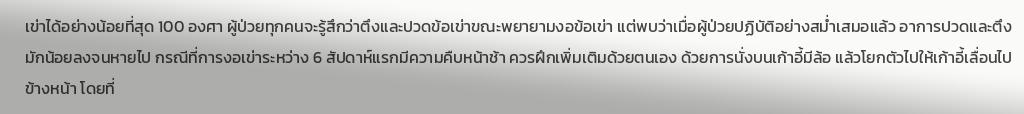เข่าได้อย่างน้อยที่สุด 100 องศา ผู้ป่วยทุกคนจะรู้สึกว่าตึงและปวดข้อเข่าขณะพยายามงอข้อเข่า แต่พบว่าเมื่อผู้ป่วยปฏิบัติอย่างสม่ำเสมอแล้ว อาการปวดและตึงมักน้อยลงจนหายไป กรณีที่การงอเข่าระหว่าง 6 สัปดาห์แรกมีความคืบหน้าช้า ควรฝึกเพิ่มเติมด้วยตนเอง ด้วยการนั่งบนเก้าอี้มีล้อ แล้วโยกตัวไปให้เก้าอี้เลื่อนไปข้างหน้า โดยที่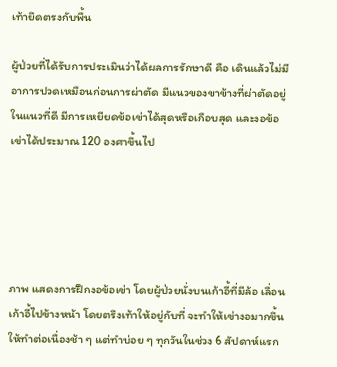เท้ายึดตรงกับพื้น

ผู้ป่วยที่ได้รับการประเมินว่าได้ผลการรักษาดี คือ เดินแล้วไม่มีอาการปวดเหมือนก่อนการผ่าตัด มีแนวของขาข้างที่ผ่าตัดอยู่ในแนวที่ดี มีการเหยียดข้อเข่าได้สุดหรือเกือบสุด และงอข้อเข่าได้ประมาณ 120 องศาขึ้นไป





ภาพ แสดงการฝึกงอข้อเข่า โดยผู้ป่วยนั่งบนเก้าอี้ที่มีล้อ เลื่อนเก้าอี้ไปข้างหน้า โดยตรึงเท้าให้อยู่กับที่ จะทำให้เข่างอมากขึ้น ให้ทำต่อเนื่องช้า ๆ แต่ทำบ่อย ๆ ทุกวันในช่วง 6 สัปดาห์แรก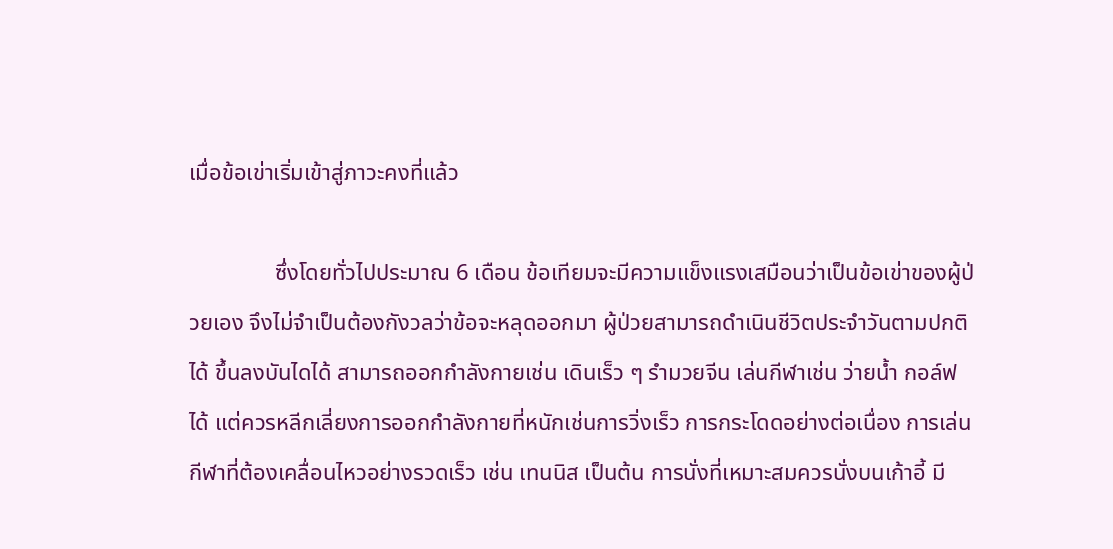เมื่อข้อเข่าเริ่มเข้าสู่ภาวะคงที่แล้ว

               ซึ่งโดยทั่วไปประมาณ 6 เดือน ข้อเทียมจะมีความแข็งแรงเสมือนว่าเป็นข้อเข่าของผู้ป่วยเอง จึงไม่จำเป็นต้องกังวลว่าข้อจะหลุดออกมา ผู้ป่วยสามารถดำเนินชีวิตประจำวันตามปกติได้ ขึ้นลงบันไดได้ สามารถออกกำลังกายเช่น เดินเร็ว ๆ รำมวยจีน เล่นกีฬาเช่น ว่ายน้ำ กอล์ฟ ได้ แต่ควรหลีกเลี่ยงการออกกำลังกายที่หนักเช่นการวิ่งเร็ว การกระโดดอย่างต่อเนื่อง การเล่นกีฬาที่ต้องเคลื่อนไหวอย่างรวดเร็ว เช่น เทนนิส เป็นต้น การนั่งที่เหมาะสมควรนั่งบนเก้าอี้ มี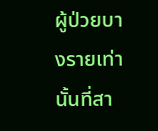ผู้ป่วยบางรายเท่านั้นที่สา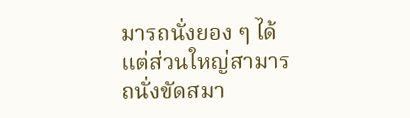มารถนั่งยอง ๆ ได้ แต่ส่วนใหญ่สามารถนั่งขัดสมา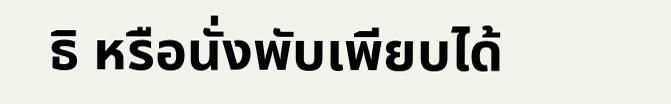ธิ หรือนั่งพับเพียบได้